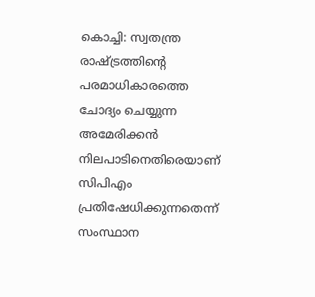കൊച്ചി: സ്വതന്ത്ര രാഷ്ട്രത്തിന്റെ പരമാധികാരത്തെ ചോദ്യം ചെയ്യുന്ന അമേരിക്കൻ നിലപാടിനെതിരെയാണ് സിപിഎം പ്രതിഷേധിക്കുന്നതെന്ന് സംസ്ഥാന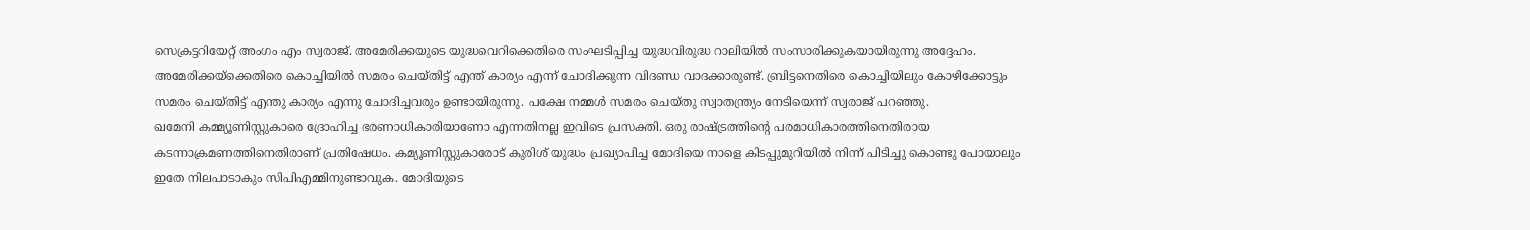സെക്രട്ടറിയേറ്റ് അംഗം എം സ്വരാജ്. അമേരിക്കയുടെ യുദ്ധവെറിക്കെതിരെ സംഘടിപ്പിച്ച യുദ്ധവിരുദ്ധ റാലിയിൽ സംസാരിക്കുകയായിരുന്നു അദ്ദേഹം. അമേരിക്കയ്ക്കെതിരെ കൊച്ചിയിൽ സമരം ചെയ്തിട്ട് എന്ത് കാര്യം എന്ന് ചോദിക്കുന്ന വിദണ്ഡ വാദക്കാരുണ്ട്. ബ്രിട്ടനെതിരെ കൊച്ചിയിലും കോഴിക്കോട്ടും സമരം ചെയ്തിട്ട് എന്തു കാര്യം എന്നു ചോദിച്ചവരും ഉണ്ടായിരുന്നു. പക്ഷേ നമ്മൾ സമരം ചെയ്തു സ്വാതന്ത്ര്യം നേടിയെന്ന് സ്വരാജ് പറഞ്ഞു.
ഖമേനി കമ്മ്യൂണിസ്റ്റുകാരെ ദ്രോഹിച്ച ഭരണാധികാരിയാണോ എന്നതിനല്ല ഇവിടെ പ്രസക്തി. ഒരു രാഷ്ട്രത്തിന്റെ പരമാധികാരത്തിനെതിരായ കടന്നാക്രമണത്തിനെതിരാണ് പ്രതിഷേധം. കമ്യൂണിസ്റ്റുകാരോട് കുരിശ് യുദ്ധം പ്രഖ്യാപിച്ച മോദിയെ നാളെ കിടപ്പുമുറിയിൽ നിന്ന് പിടിച്ചു കൊണ്ടു പോയാലും ഇതേ നിലപാടാകും സിപിഎമ്മിനുണ്ടാവുക. മോദിയുടെ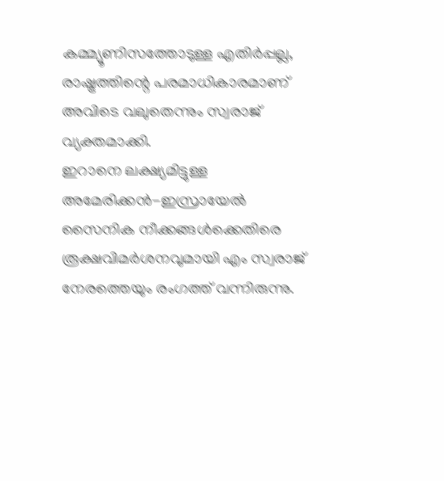കമ്മ്യൂണിസത്തോടുള്ള എതിർപ്പല്ല, രാഷ്ട്രത്തിന്റെ പരമാധികാരമാണ് അവിടെ വലുതെന്നും സ്വരാജ് വ്യക്തമാക്കി.
ഇറാനെ ലക്ഷ്യമിട്ടുള്ള അമേരിക്കൻ-ഇസ്രായേൽ സൈനിക നീക്കങ്ങൾക്കെതിരെ രൂക്ഷവിമർശനവുമായി എം സ്വരാജ് നേരത്തെയും രംഗത്ത് വന്നിരുന്നു.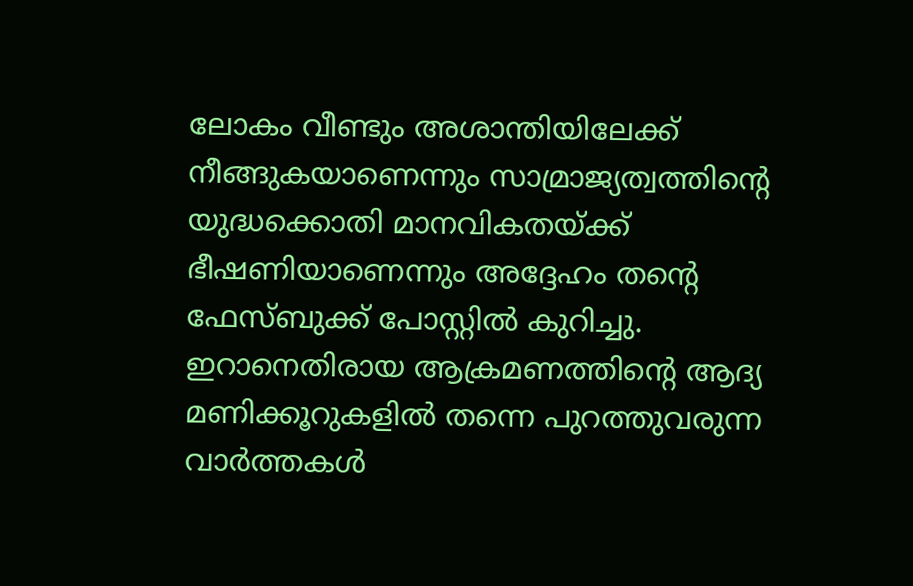ലോകം വീണ്ടും അശാന്തിയിലേക്ക് നീങ്ങുകയാണെന്നും സാമ്രാജ്യത്വത്തിന്റെ യുദ്ധക്കൊതി മാനവികതയ്ക്ക് ഭീഷണിയാണെന്നും അദ്ദേഹം തന്റെ ഫേസ്ബുക്ക് പോസ്റ്റിൽ കുറിച്ചു. ഇറാനെതിരായ ആക്രമണത്തിന്റെ ആദ്യ മണിക്കൂറുകളിൽ തന്നെ പുറത്തുവരുന്ന വാർത്തകൾ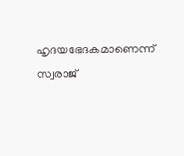ഹൃദയഭേദകമാണെന്ന് സ്വരാജ്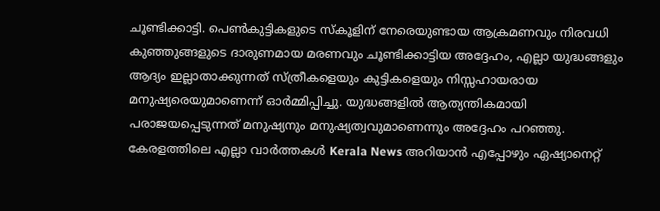ചൂണ്ടിക്കാട്ടി. പെൺകുട്ടികളുടെ സ്കൂളിന് നേരെയുണ്ടായ ആക്രമണവും നിരവധി കുഞ്ഞുങ്ങളുടെ ദാരുണമായ മരണവും ചൂണ്ടിക്കാട്ടിയ അദ്ദേഹം, എല്ലാ യുദ്ധങ്ങളും ആദ്യം ഇല്ലാതാക്കുന്നത് സ്ത്രീകളെയും കുട്ടികളെയും നിസ്സഹായരായ മനുഷ്യരെയുമാണെന്ന് ഓർമ്മിപ്പിച്ചു. യുദ്ധങ്ങളിൽ ആത്യന്തികമായി പരാജയപ്പെടുന്നത് മനുഷ്യനും മനുഷ്യത്വവുമാണെന്നും അദ്ദേഹം പറഞ്ഞു.
കേരളത്തിലെ എല്ലാ വാർത്തകൾ Kerala News അറിയാൻ എപ്പോഴും ഏഷ്യാനെറ്റ്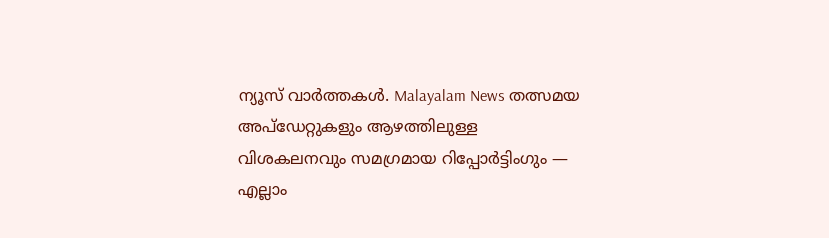ന്യൂസ് വാർത്തകൾ. Malayalam News തത്സമയ അപ്ഡേറ്റുകളും ആഴത്തിലുള്ള വിശകലനവും സമഗ്രമായ റിപ്പോർട്ടിംഗും — എല്ലാം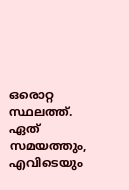ഒരൊറ്റ സ്ഥലത്ത്. ഏത് സമയത്തും, എവിടെയും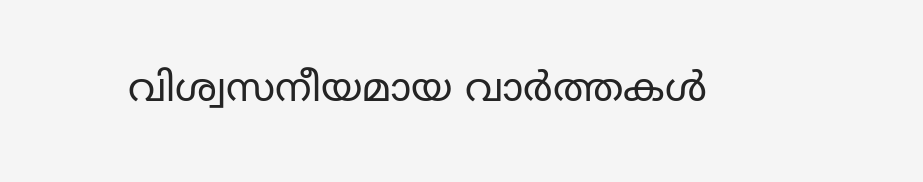വിശ്വസനീയമായ വാർത്തകൾ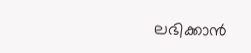ലഭിക്കാൻ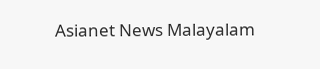Asianet News Malayalam